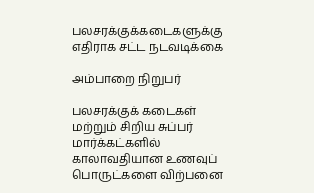பலசரக்குக்கடைகளுக்கு எதிராக சட்ட நடவடிக்கை

அம்பாறை நிறுபர்

பலசரக்குக் கடைகள் மற்றும் சிறிய சுப்பர் மார்க்கட்களில் காலாவதியான உணவுப் பொருட்களை விற்பனை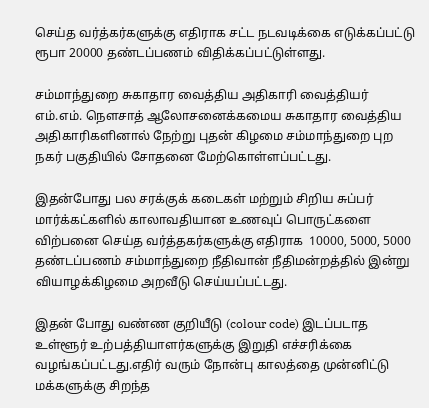செய்த வர்த்கர்களுக்கு எதிராக சட்ட நடவடிக்கை எடுக்கப்பட்டு ரூபா 20000 தண்டப்பணம் விதிக்கப்பட்டுள்ளது.

சம்மாந்துறை சுகாதார வைத்திய அதிகாரி வைத்தியர் எம்.எம். நௌசாத் ஆலோசனைக்கமைய சுகாதார வைத்திய அதிகாரிகளினால் நேற்று புதன் கிழமை சம்மாந்துறை புற நகர் பகுதியில் சோதனை மேற்கொள்ளப்பட்டது.

இதன்போது பல சரக்குக் கடைகள் மற்றும் சிறிய சுப்பர் மார்க்கட்களில் காலாவதியான உணவுப் பொருட்களை விற்பனை செய்த வர்த்தகர்களுக்கு எதிராக  10000, 5000, 5000 தண்டப்பணம் சம்மாந்துறை நீதிவான் நீதிமன்றத்தில் இன்று வியாழக்கிழமை அறவீடு செய்யப்பட்டது.

இதன் போது வண்ண குறியீடு (colour code) இடப்படாத உள்ளூர் உற்பத்தியாளர்களுக்கு இறுதி எச்சரிக்கை வழங்கப்பட்டது.எதிர் வரும் நோன்பு காலத்தை முன்னிட்டு மக்களுக்கு சிறந்த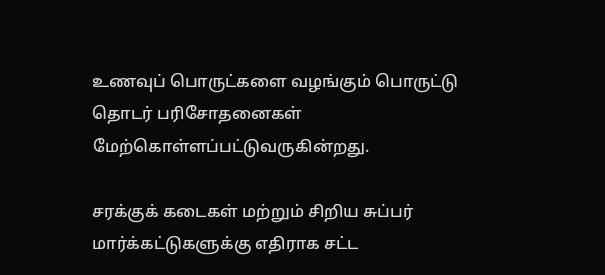உணவுப் பொருட்களை வழங்கும் பொருட்டு தொடர் பரிசோதனைகள் மேற்கொள்ளப்பட்டுவருகின்றது.

சரக்குக் கடைகள் மற்றும் சிறிய சுப்பர் மார்க்கட்டுகளுக்கு எதிராக சட்ட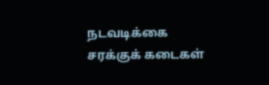நடவடிக்கை
சரக்குக் கடைகள்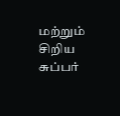மற்றும் சிறிய சுப்பர்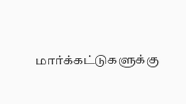மார்க்கட்டுகளுக்கு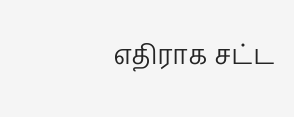எதிராக சட்ட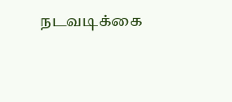நடவடிக்கை